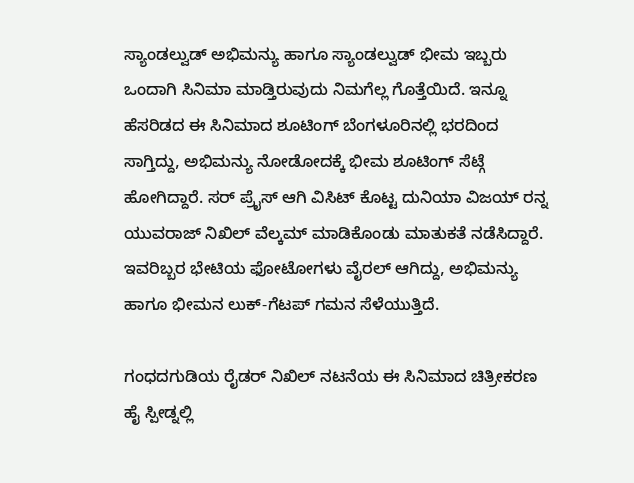ಸ್ಯಾಂಡಲ್ವುಡ್ ಅಭಿಮನ್ಯು ಹಾಗೂ ಸ್ಯಾಂಡಲ್ವುಡ್ ಭೀಮ ಇಬ್ಬರು ಒಂದಾಗಿ ಸಿನಿಮಾ ಮಾಡ್ತಿರುವುದು ನಿಮಗೆಲ್ಲ ಗೊತ್ತೆಯಿದೆ. ಇನ್ನೂ ಹೆಸರಿಡದ ಈ ಸಿನಿಮಾದ ಶೂಟಿಂಗ್ ಬೆಂಗಳೂರಿನಲ್ಲಿ ಭರದಿಂದ ಸಾಗ್ತಿದ್ದು, ಅಭಿಮನ್ಯು ನೋಡೋದಕ್ಕೆ ಭೀಮ ಶೂಟಿಂಗ್ ಸೆಟ್ಗೆ ಹೋಗಿದ್ದಾರೆ. ಸರ್ ಪ್ರೈಸ್ ಆಗಿ ವಿಸಿಟ್ ಕೊಟ್ಟ ದುನಿಯಾ ವಿಜಯ್ ರನ್ನ ಯುವರಾಜ್ ನಿಖಿಲ್ ವೆಲ್ಕಮ್ ಮಾಡಿಕೊಂಡು ಮಾತುಕತೆ ನಡೆಸಿದ್ದಾರೆ. ಇವರಿಬ್ಬರ ಭೇಟಿಯ ಫೋಟೋಗಳು ವೈರಲ್ ಆಗಿದ್ದು, ಅಭಿಮನ್ಯು ಹಾಗೂ ಭೀಮನ ಲುಕ್-ಗೆಟಪ್ ಗಮನ ಸೆಳೆಯುತ್ತಿದೆ.

ಗಂಧದಗುಡಿಯ ರೈಡರ್ ನಿಖಿಲ್ ನಟನೆಯ ಈ ಸಿನಿಮಾದ ಚಿತ್ರೀಕರಣ ಹೈ ಸ್ಪೀಡ್ನಲ್ಲಿ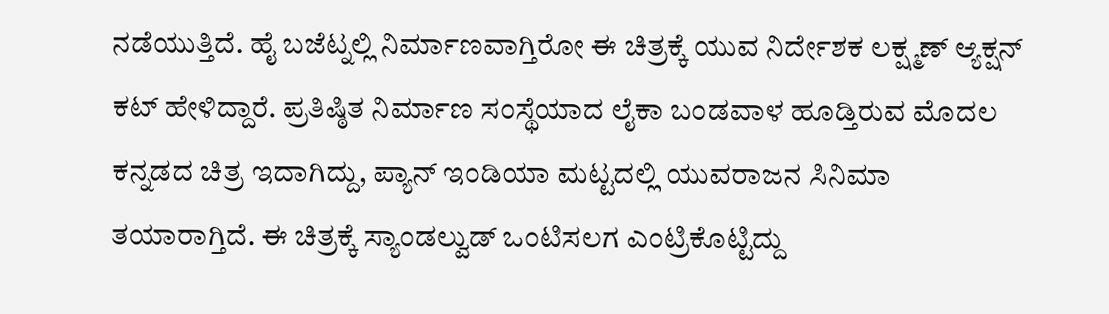ನಡೆಯುತ್ತಿದೆ. ಹೈ ಬಜೆಟ್ನಲ್ಲಿ ನಿರ್ಮಾಣವಾಗ್ತಿರೋ ಈ ಚಿತ್ರಕ್ಕೆ ಯುವ ನಿರ್ದೇಶಕ ಲಕ್ಷ್ಮಣ್ ಆ್ಯಕ್ಷನ್ ಕಟ್ ಹೇಳಿದ್ದಾರೆ. ಪ್ರತಿಷ್ಠಿತ ನಿರ್ಮಾಣ ಸಂಸ್ಥೆಯಾದ ಲೈಕಾ ಬಂಡವಾಳ ಹೂಡ್ತಿರುವ ಮೊದಲ ಕನ್ನಡದ ಚಿತ್ರ ಇದಾಗಿದ್ದು, ಪ್ಯಾನ್ ಇಂಡಿಯಾ ಮಟ್ಟದಲ್ಲಿ ಯುವರಾಜನ ಸಿನಿಮಾ ತಯಾರಾಗ್ತಿದೆ. ಈ ಚಿತ್ರಕ್ಕೆ ಸ್ಯಾಂಡಲ್ವುಡ್ ಒಂಟಿಸಲಗ ಎಂಟ್ರಿಕೊಟ್ಟಿದ್ದು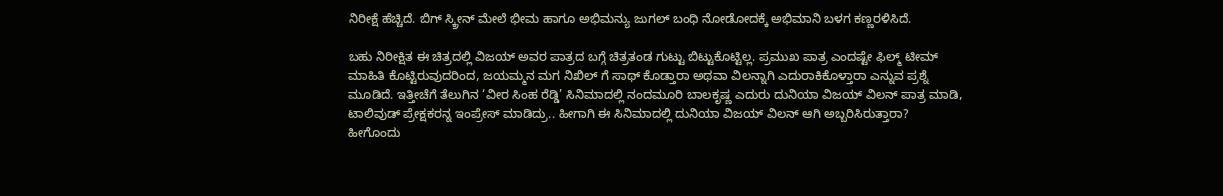ನಿರೀಕ್ಷೆ ಹೆಚ್ಚಿದೆ. ಬಿಗ್ ಸ್ಕ್ರೀನ್ ಮೇಲೆ ಭೀಮ ಹಾಗೂ ಅಭಿಮನ್ಯು ಜುಗಲ್ ಬಂಧಿ ನೋಡೋದಕ್ಕೆ ಅಭಿಮಾನಿ ಬಳಗ ಕಣ್ಣರಳಿಸಿದೆ.

ಬಹು ನಿರೀಕ್ಷಿತ ಈ ಚಿತ್ರದಲ್ಲಿ ವಿಜಯ್ ಅವರ ಪಾತ್ರದ ಬಗ್ಗೆ ಚಿತ್ರತಂಡ ಗುಟ್ಟು ಬಿಟ್ಟುಕೊಟ್ಟಿಲ್ಲ. ಪ್ರಮುಖ ಪಾತ್ರ ಎಂದಷ್ಟೇ ಫಿಲ್ಮ್ ಟೀಮ್ ಮಾಹಿತಿ ಕೊಟ್ಟಿರುವುದರಿಂದ, ಜಯಮ್ಮನ ಮಗ ನಿಖಿಲ್ ಗೆ ಸಾಥ್ ಕೊಡ್ತಾರಾ ಅಥವಾ ವಿಲನ್ನಾಗಿ ಎದುರಾಕಿಕೊಳ್ತಾರಾ ಎನ್ನುವ ಪ್ರಶ್ನೆ ಮೂಡಿದೆ. ಇತ್ತೀಚೆಗೆ ತೆಲುಗಿನ ‘ವೀರ ಸಿಂಹ ರೆಡ್ಡಿ’ ಸಿನಿಮಾದಲ್ಲಿ ನಂದಮೂರಿ ಬಾಲಕೃಷ್ಣ ಎದುರು ದುನಿಯಾ ವಿಜಯ್ ವಿಲನ್ ಪಾತ್ರ ಮಾಡಿ, ಟಾಲಿವುಡ್ ಪ್ರೇಕ್ಷಕರನ್ನ ಇಂಪ್ರೇಸ್ ಮಾಡಿದ್ರು.. ಹೀಗಾಗಿ ಈ ಸಿನಿಮಾದಲ್ಲಿ ದುನಿಯಾ ವಿಜಯ್ ವಿಲನ್ ಆಗಿ ಅಬ್ಬರಿಸಿರುತ್ತಾರಾ? ಹೀಗೊಂದು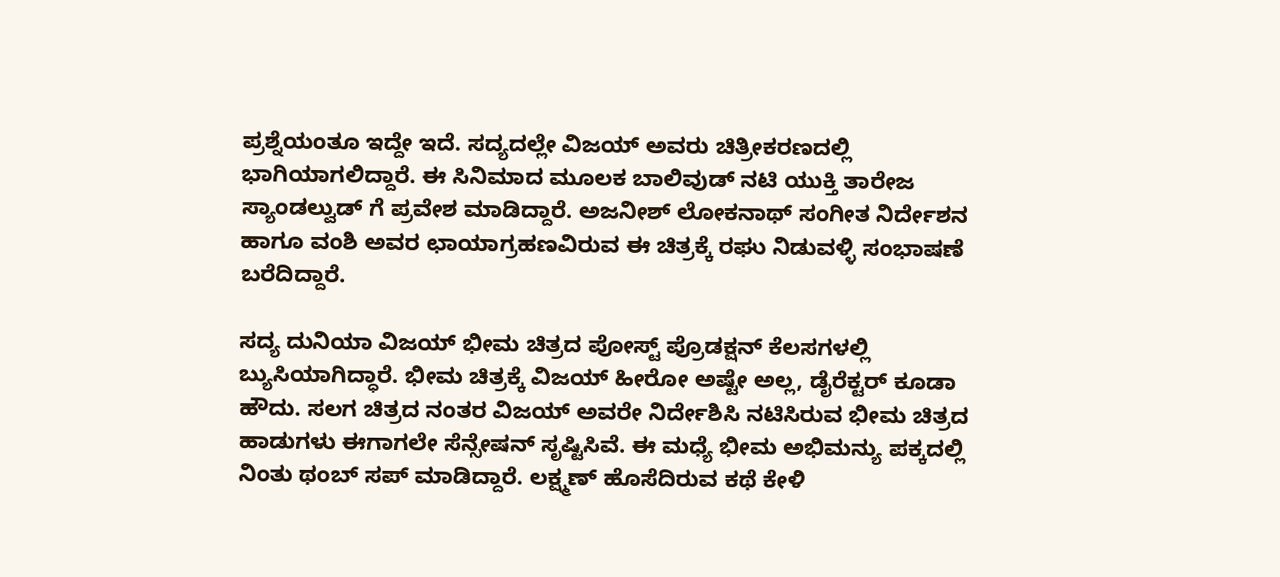ಪ್ರಶ್ನೆಯಂತೂ ಇದ್ದೇ ಇದೆ. ಸದ್ಯದಲ್ಲೇ ವಿಜಯ್ ಅವರು ಚಿತ್ರೀಕರಣದಲ್ಲಿ ಭಾಗಿಯಾಗಲಿದ್ದಾರೆ. ಈ ಸಿನಿಮಾದ ಮೂಲಕ ಬಾಲಿವುಡ್ ನಟಿ ಯುಕ್ತಿ ತಾರೇಜ ಸ್ಯಾಂಡಲ್ವುಡ್ ಗೆ ಪ್ರವೇಶ ಮಾಡಿದ್ದಾರೆ. ಅಜನೀಶ್ ಲೋಕನಾಥ್ ಸಂಗೀತ ನಿರ್ದೇಶನ ಹಾಗೂ ವಂಶಿ ಅವರ ಛಾಯಾಗ್ರಹಣವಿರುವ ಈ ಚಿತ್ರಕ್ಕೆ ರಘು ನಿಡುವಳ್ಳಿ ಸಂಭಾಷಣೆ ಬರೆದಿದ್ದಾರೆ.

ಸದ್ಯ ದುನಿಯಾ ವಿಜಯ್ ಭೀಮ ಚಿತ್ರದ ಪೋಸ್ಟ್ ಪ್ರೊಡಕ್ಷನ್ ಕೆಲಸಗಳಲ್ಲಿ ಬ್ಯುಸಿಯಾಗಿದ್ಧಾರೆ. ಭೀಮ ಚಿತ್ರಕ್ಕೆ ವಿಜಯ್ ಹೀರೋ ಅಷ್ಟೇ ಅಲ್ಲ, ಡೈರೆಕ್ಟರ್ ಕೂಡಾ ಹೌದು. ಸಲಗ ಚಿತ್ರದ ನಂತರ ವಿಜಯ್ ಅವರೇ ನಿರ್ದೇಶಿಸಿ ನಟಿಸಿರುವ ಭೀಮ ಚಿತ್ರದ ಹಾಡುಗಳು ಈಗಾಗಲೇ ಸೆನ್ಸೇಷನ್ ಸೃಷ್ಟಿಸಿವೆ. ಈ ಮಧ್ಯೆ ಭೀಮ ಅಭಿಮನ್ಯು ಪಕ್ಕದಲ್ಲಿ ನಿಂತು ಥಂಬ್ ಸಪ್ ಮಾಡಿದ್ದಾರೆ. ಲಕ್ಷ್ಮಣ್ ಹೊಸೆದಿರುವ ಕಥೆ ಕೇಳಿ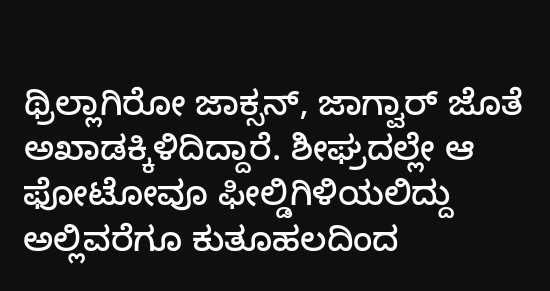ಥ್ರಿಲ್ಲಾಗಿರೋ ಜಾಕ್ಸನ್, ಜಾಗ್ವಾರ್ ಜೊತೆ ಅಖಾಡಕ್ಕಿಳಿದಿದ್ದಾರೆ. ಶೀಘ್ರದಲ್ಲೇ ಆ ಫೋಟೋವೂ ಫೀಲ್ಡಿಗಿಳಿಯಲಿದ್ದು ಅಲ್ಲಿವರೆಗೂ ಕುತೂಹಲದಿಂದ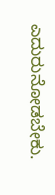ಎದುರುನೋಡಬೇಕು.